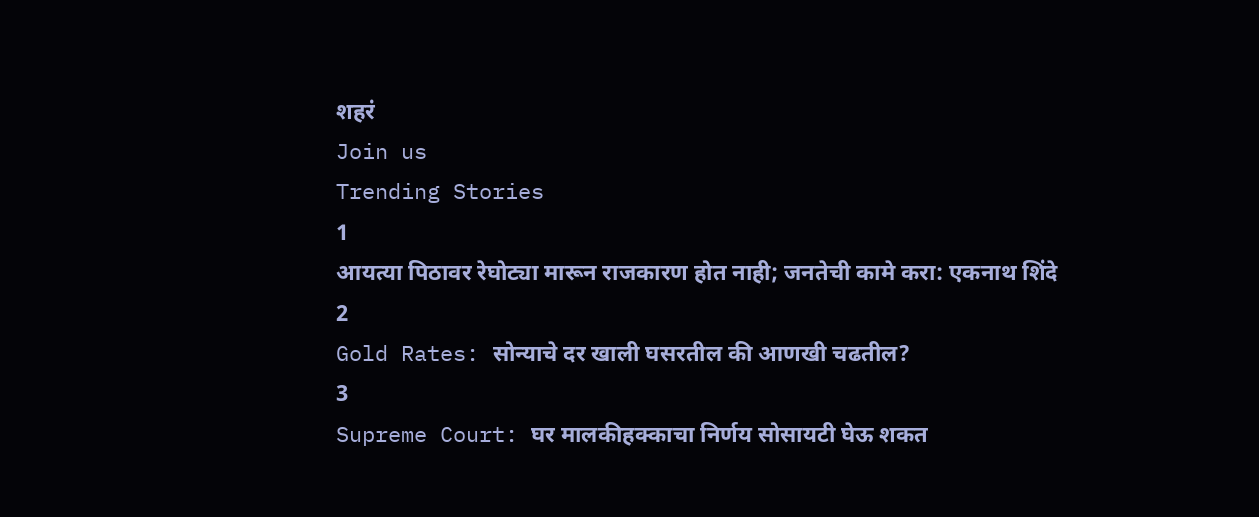शहरं
Join us
Trending Stories
1
आयत्या पिठावर रेघोट्या मारून राजकारण होत नाही; जनतेची कामे करा: एकनाथ शिंदे
2
Gold Rates: सोन्याचे दर खाली घसरतील की आणखी चढतील?
3
Supreme Court: घर मालकीहक्काचा निर्णय सोसायटी घेऊ शकत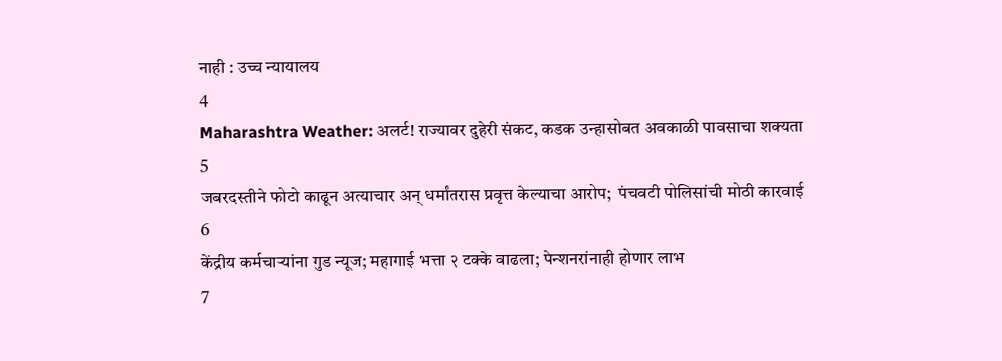नाही : उच्च न्यायालय
4
Maharashtra Weather: अलर्ट! राज्यावर दुहेरी संकट, कडक उन्हासोबत अवकाळी पावसाचा शक्यता
5
जबरदस्तीने फोटो काढून अत्याचार अन् धर्मांतरास प्रवृत्त केल्याचा आरोप;  पंचवटी पोलिसांची मोठी कारवाई
6
केंद्रीय कर्मचाऱ्यांना गुड न्यूज; महागाई भत्ता २ टक्के वाढला; पेन्शनरांनाही होणार लाभ
7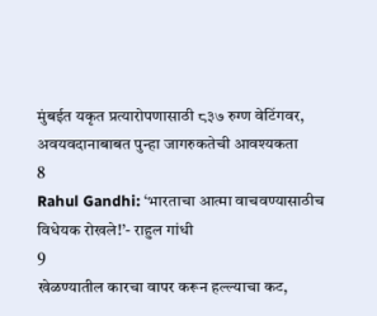मुंबईत यकृत प्रत्यारोपणासाठी ८३७ रुग्ण वेटिंगवर, अवयवदानाबाबत पुन्हा जागरुकतेची आवश्यकता
8
Rahul Gandhi: ‘भारताचा आत्मा वाचवण्यासाठीच विधेयक रोखले!’- राहुल गांधी
9
खेळण्यातील कारचा वापर करून हल्ल्याचा कट,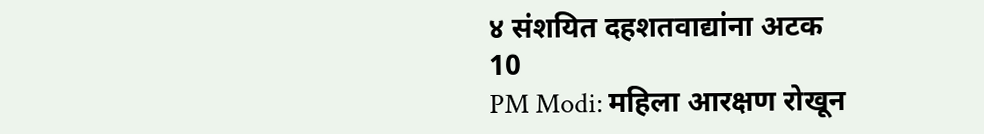४ संशयित दहशतवाद्यांना अटक
10
PM Modi: महिला आरक्षण रोखून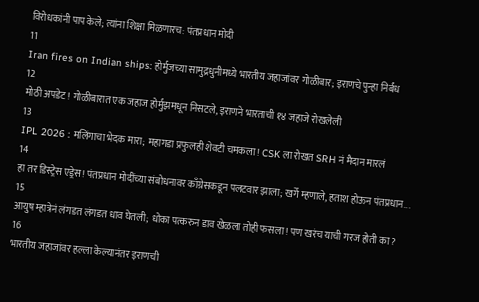विरोधकांनी पाप केले; त्यांना शिक्षा मिळणारच: पंतप्रधान मोदी
11
Iran fires on Indian ships: होर्मुजच्या सामुद्रधुनीमध्ये भारतीय जहाजांवर गोळीबार; इराणचे पुन्हा निर्बंध
12
मोठी अपडेट! गोळीबारात एक जहाज होर्मुझमधून निसटले, इराणने भारताची १४ जहाजे रोखलेली
13
IPL 2026 : मलिंगाचा भेदक मारा; महागडा प्रफुलही शेवटी चमकला! CSK ला रोखत SRH नं मैदान मारलं
14
हा तर डिस्ट्रेस एड्रेस! पंतप्रधान मोदींच्या संबोधनावर काँग्रेसकडून पलटवार झाला; खर्गे म्हणाले, हताश होऊन पंतप्रधान...
15
आयुष म्हात्रेनं लंगडत लंगडत धाव घेतली; धोका पत्करुन डाव खेळला तोही फसला! पण खरंच याची गरज होती का?
16
भारतीय जहाजांवर हल्ला केल्यानंतर इराणची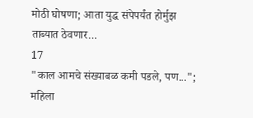मोठी घोषणा; आता युद्ध संपेपर्यंत होर्मुझ ताब्यात ठेवणार...
17
"काल आमचे संख्याबळ कमी पडले, पण..."; महिला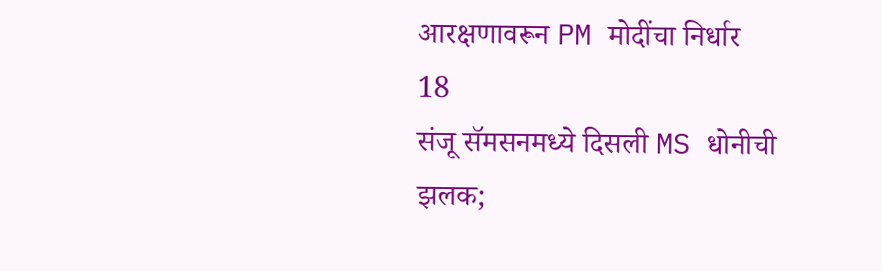आरक्षणावरून PM मोदींचा निर्धार
18
संजू सॅमसनमध्ये दिसली MS धोनीची झलक;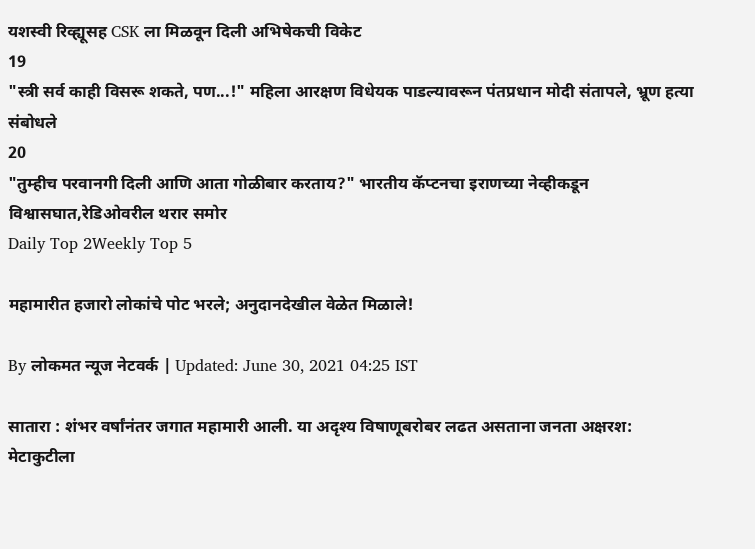यशस्वी रिव्ह्यूसह CSK ला मिळवून दिली अभिषेकची विकेट
19
"स्त्री सर्व काही विसरू शकते, पण...!" महिला आरक्षण विधेयक पाडल्यावरून पंतप्रधान मोदी संतापले, भ्रूण हत्या संबोधले
20
"तुम्हीच परवानगी दिली आणि आता गोळीबार करताय?" भारतीय कॅप्टनचा इराणच्या नेव्हीकडून विश्वासघात,रेडिओवरील थरार समोर
Daily Top 2Weekly Top 5

महामारीत हजारो लोकांचे पोट भरले; अनुदानदेखील वेळेत मिळाले!

By लोकमत न्यूज नेटवर्क | Updated: June 30, 2021 04:25 IST

सातारा : शंभर वर्षांनंतर जगात महामारी आली. या अदृश्य विषाणूबरोबर लढत असताना जनता अक्षरश: मेटाकुटीला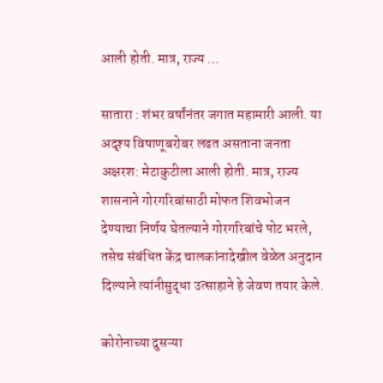आली होती. मात्र, राज्य ...

सातारा : शंभर वर्षांनंतर जगात महामारी आली. या अदृश्य विषाणूबरोबर लढत असताना जनता अक्षरश: मेटाकुटीला आली होती. मात्र, राज्य शासनाने गोरगरिबांसाठी मोफत शिवभोजन देण्याचा निर्णय घेतल्याने गोरगरिबांचे पोट भरले, तसेच संबंधित केंद्र चालकांनादेखील वेळेत अनुदान दिल्याने त्यांनीसुद्धा उत्साहाने हे जेवण तयार केले.

कोरोनाच्या दुसऱ्या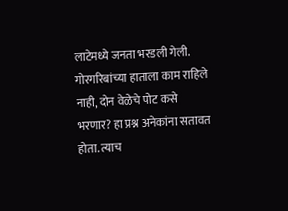लाटेमध्ये जनता भरडली गेली. गोरगरिबांच्या हाताला काम राहिले नाही, दोन वेळेचे पोट कसे भरणार? हा प्रश्न अनेकांना सतावत होता. त्याच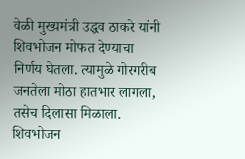वेळी मुख्यमंत्री उद्धव ठाकरे यांनी शिवभोजन मोफत देण्याचा निर्णय घेतला. त्यामुळे गोरगरीब जनतेला मोठा हातभार लागला, तसेच दिलासा मिळाला. शिवभोजन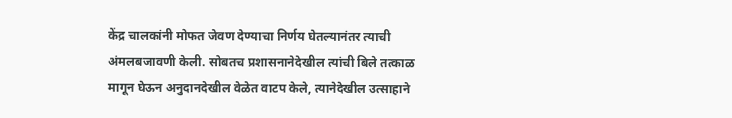केंद्र चालकांनी मोफत जेवण देण्याचा निर्णय घेतल्यानंतर त्याची अंमलबजावणी केली. सोबतच प्रशासनानेदेखील त्यांची बिले तत्काळ मागून घेऊन अनुदानदेखील वेळेत वाटप केले, त्यानेदेखील उत्साहाने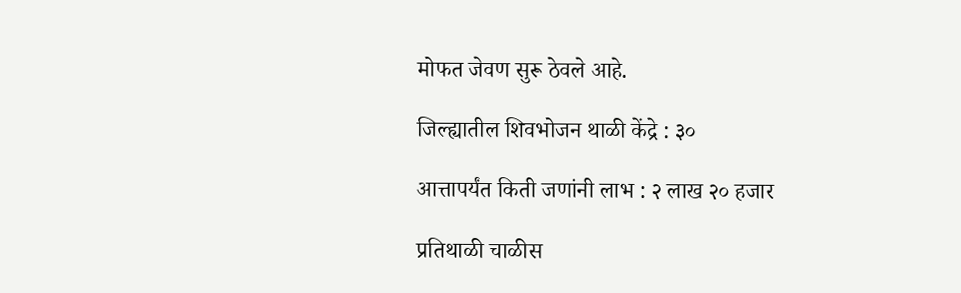मोफत जेवण सुरू ठेवले आहे.

जिल्ह्यातील शिवभोजन थाळी केंद्रे : ३०

आत्तापर्यंत किती जणांनी लाभ : २ लाख २० हजार

प्रतिथाळी चाळीस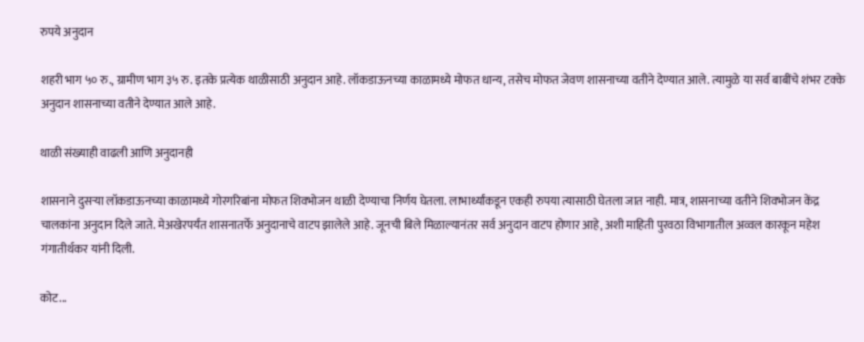रुपये अनुदान

शहरी भाग ५० रु., ग्रामीण भाग ३५ रु. इतके प्रत्येक थाळीसाठी अनुदान आहे. लॉकडाऊनच्या काळामध्ये मोफत धान्य, तसेच मोफत जेवण शासनाच्या वतीने देण्यात आले. त्यामुळे या सर्व बाबींचे शंभर टक्के अनुदान शासनाच्या वतीने देण्यात आले आहे.

थाळी संख्याही वाढली आणि अनुदानही

शासनाने दुसऱ्या लॉकडाऊनच्या काळामध्ये गोरगरिबांना मोफत शिवभोजन थाळी देण्याचा निर्णय घेतला. लाभार्थ्यांकडून एकही रुपया त्यासाठी घेतला जात नाही. मात्र, शासनाच्या वतीने शिवभोजन केंद्र चालकांना अनुदान दिले जाते. मेअखेरपर्यंत शासनातर्फे अनुदानाचे वाटप झालेले आहे. जूनची बिले मिळाल्यानंतर सर्व अनुदान वाटप होणार आहे, अशी माहिती पुरवठा विभागातील अव्वल कारकून महेश गंगातीर्थकर यांनी दिली.

कोट...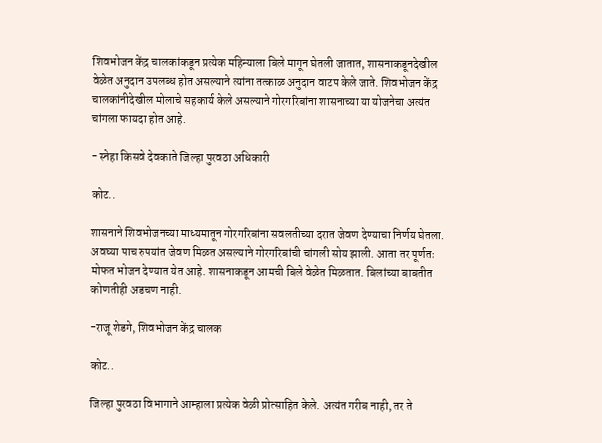शिवभोजन केंद्र चालकांकडून प्रत्येक महिन्याला बिले मागून घेतली जातात, शासनाकडूनदेखील वेळेत अनुदान उपलब्ध होत असल्याने त्यांना तत्काळ अनुदान वाटप केले जाते. शिवभोजन केंद्र चालकांनीदेखील मोलाचे सहकार्य केले असल्याने गोरगरिबांना शासनाच्या या योजनेचा अत्यंत चांगला फायदा होत आहे.

- स्नेहा किसवे देवकाते जिल्हा पुरवठा अधिकारी

कोट..

शासनाने शिवभोजनच्या माध्यमातून गोरगरिबांना सवलतीच्या दरात जेवण देण्याचा निर्णय घेतला. अवघ्या पाच रुपयांत जेवण मिळत असल्याने गोरगरिबांची चांगली सोय झाली. आता तर पूर्णतः मोफत भोजन देण्यात येत आहे. शासनाकडून आमची बिले वेळेत मिळतात. बिलांच्या बाबतीत कोणतीही अडचण नाही.

-राजू शेडगे, शिवभोजन केंद्र चालक

कोट..

जिल्हा पुरवठा विभागाने आम्हाला प्रत्येक वेळी प्रोत्साहित केले. अत्यंत गरीब नाही, तर ते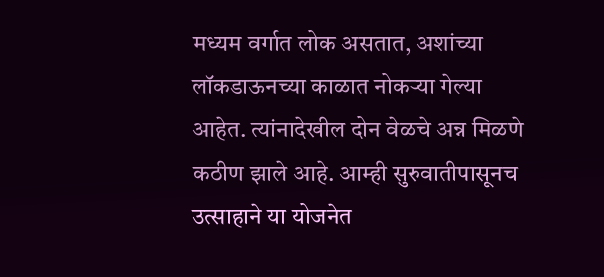मध्यम वर्गात लोक असतात, अशांच्या लॉकडाऊनच्या काळात नोकऱ्या गेल्या आहेत. त्यांनादेखील दोन वेळचे अन्न मिळणे कठीण झाले आहे. आम्ही सुरुवातीपासूनच उत्साहाने या योजनेत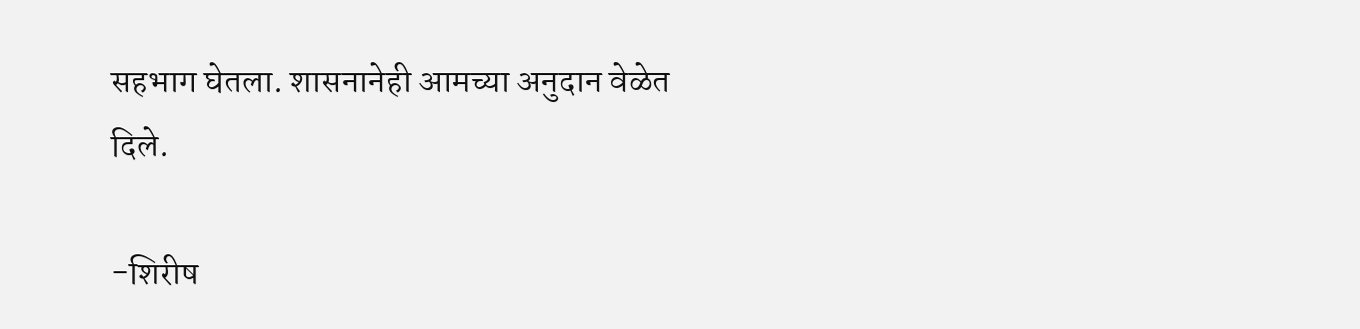सहभाग घेतला. शासनानेही आमच्या अनुदान वेळेत दिले.

-शिरीष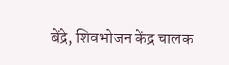बेंद्रे, शिवभोजन केंद्र चालक